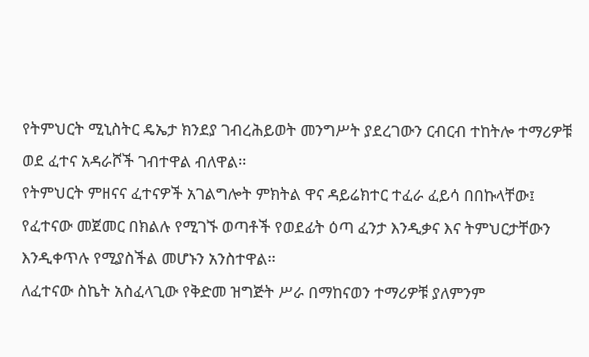የትምህርት ሚኒስትር ዴኤታ ክንደያ ገብረሕይወት መንግሥት ያደረገውን ርብርብ ተከትሎ ተማሪዎቹ ወደ ፈተና አዳራሾች ገብተዋል ብለዋል፡፡
የትምህርት ምዘናና ፈተናዎች አገልግሎት ምክትል ዋና ዳይሬክተር ተፈራ ፈይሳ በበኩላቸው፤ የፈተናው መጀመር በክልሉ የሚገኙ ወጣቶች የወደፊት ዕጣ ፈንታ እንዲቃና እና ትምህርታቸውን እንዲቀጥሉ የሚያስችል መሆኑን አንስተዋል፡፡
ለፈተናው ስኬት አስፈላጊው የቅድመ ዝግጅት ሥራ በማከናወን ተማሪዎቹ ያለምንም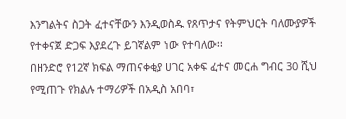እንግልትና ስጋት ፈተናቸውን እንዲወስዱ የጸጥታና የትምህርት ባለሙያዎች የተቀናጀ ድጋፍ እያደረጉ ይገኛልም ነው የተባለው፡፡
በዘንድሮ የ12ኛ ክፍል ማጠናቀቂያ ሀገር አቀፍ ፈተና መርሐ ግብር 30 ሺህ የሚጠጉ የክልሉ ተማሪዎች በአዲስ አበባ፣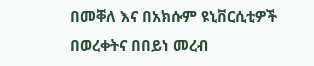በመቐለ እና በአክሱም ዩኒቨርሲቲዎች በወረቀትና በበይነ መረብ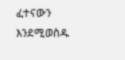ፈተናውን እንደሚወስዱ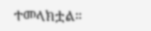ተመላክቷል።